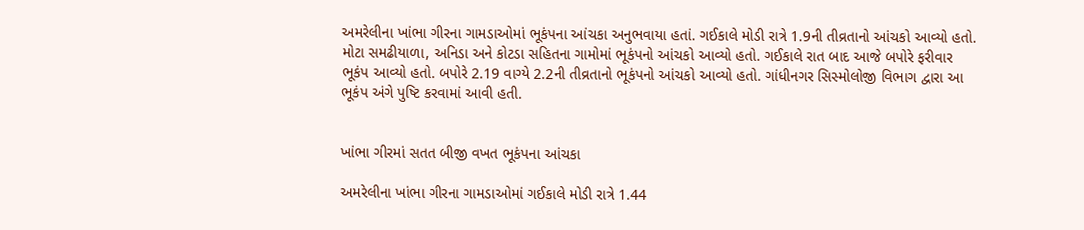અમરેલીના ખાંભા ગીરના ગામડાઓમાં ભૂકંપના આંચકા અનુભવાયા હતાં. ગઈકાલે મોડી રાત્રે 1.9ની તીવ્રતાનો આંચકો આવ્યો હતો. મોટા સમઢીયાળા, અનિડા અને કોટડા સહિતના ગામોમાં ભૂકંપનો આંચકો આવ્યો હતો. ગઈકાલે રાત બાદ આજે બપોરે ફરીવાર ભૂકંપ આવ્યો હતો. બપોરે 2.19 વાગ્યે 2.2ની તીવ્રતાનો ભૂકંપનો આંચકો આવ્યો હતો. ગાંધીનગર સિસ્મોલોજી વિભાગ દ્વારા આ ભૂકંપ અંગે પુષ્ટિ કરવામાં આવી હતી.


ખાંભા ગીરમાં સતત બીજી વખત ભૂકંપના આંચકા

અમરેલીના ખાંભા ગીરના ગામડાઓમાં ગઈકાલે મોડી રાત્રે 1.44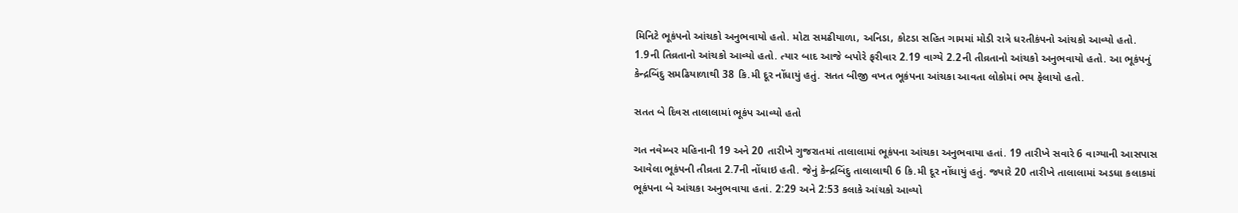મિનિટે ભૂકંપનો આંચકો અનુભવાયો હતો. મોટા સમઢીયાળા, અનિડા, કોટડા સહિત ગામમાં મોડી રાત્રે ધરતીકંપનો આંચકો આવ્યો હતો. 1.9ની તિવ્રતાનો આંચકો આવ્યો હતો. ત્યાર બાદ આજે બપોરે ફરીવાર 2.19 વાગ્યે 2.2ની તીવ્રતાનો આંચકો અનુભવાયો હતો. આ ભૂકંપનું કેન્દ્રબિંદુ સમઢિયાળાથી 38 કિ.મી દૂર નોંધાયું હતું. સતત બીજી વખત ભૂકંપના આંચકા આવતા લોકોમાં ભય ફેલાયો હતો.

સતત બે દિવસ તાલાલામાં ભૂકંપ આવ્યો હતો

ગત નવેમ્બર મહિનાની 19 અને 20 તારીખે ગુજરાતમાં તાલાલામાં ભૂકંપના આંચકા અનુભવાયા હતાં. 19 તારીખે સવારે 6 વાગ્યાની આસપાસ આવેલા ભૂકંપની તીવ્રતા 2.7ની નોંધાઇ હતી. જેનું કેન્દ્રબિંદુ તાલાલાથી 6 કિ.મી દૂર નોંધાયું હતું. જ્યારે 20 તારીખે તાલાલામાં અડધા કલાકમાં ભૂકંપના બે આંચકા અનુભવાયા હતાં. 2:29 અને 2:53 કલાકે આંચકો આવ્યો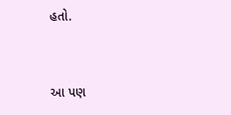હતો.


આ પણ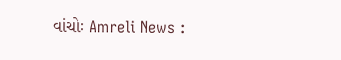વાંચોઃ Amreli News :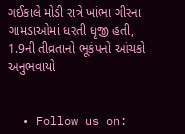ગઈકાલે મોડી રાત્રે ખાંભા ગીરના ગામડાઓમાં ધરતી ધૃજી હતી, 1.9ની તીવ્રતાનો ભૂકંપનો આંચકો અનુભવાયો


  • Follow us on: